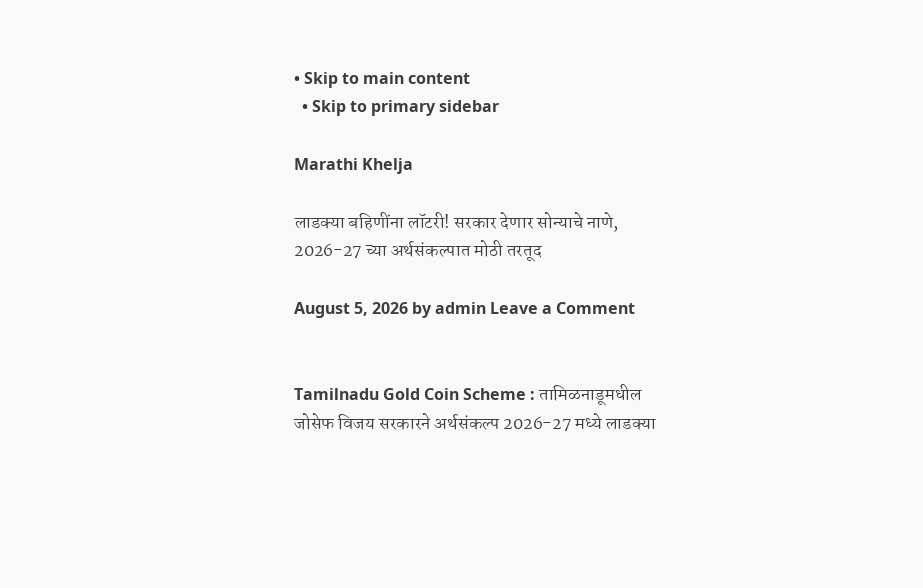• Skip to main content
  • Skip to primary sidebar

Marathi Khelja

लाडक्या बहिणींना लॉटरी! सरकार देणार सोन्याचे नाणे, 2026-27 च्या अर्थसंकल्पात मोठी तरतूद

August 5, 2026 by admin Leave a Comment


Tamilnadu Gold Coin Scheme : तामिळनाडूमधील जोसेफ विजय सरकारने अर्थसंकल्प 2026-27 मध्ये लाडक्या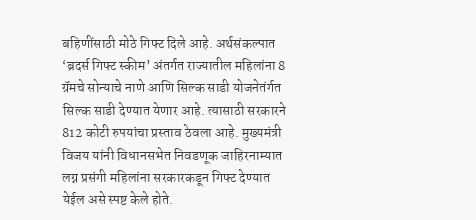बहि‍णींसाठी मोठे गिफ्ट दिले आहे. अर्थसंकल्पात ‘ब्रदर्स गिफ्ट स्कीम’ अंतर्गत राज्यातील महिलांना 8 ग्रॅमचे सोन्याचे नाणे आणि सिल्क साडी योजनेतंर्गत सिल्क साडी देण्यात येणार आहे. त्यासाठी सरकारने 812 कोटी रुपयांचा प्रस्ताव ठेवला आहे. मुख्यमंत्री विजय यांनी विधानसभेत निवडणूक जाहिरनाम्यात लग्न प्रसंगी महिलांना सरकारकडून गिफ्ट देण्यात येईल असे स्पष्ट केले होते.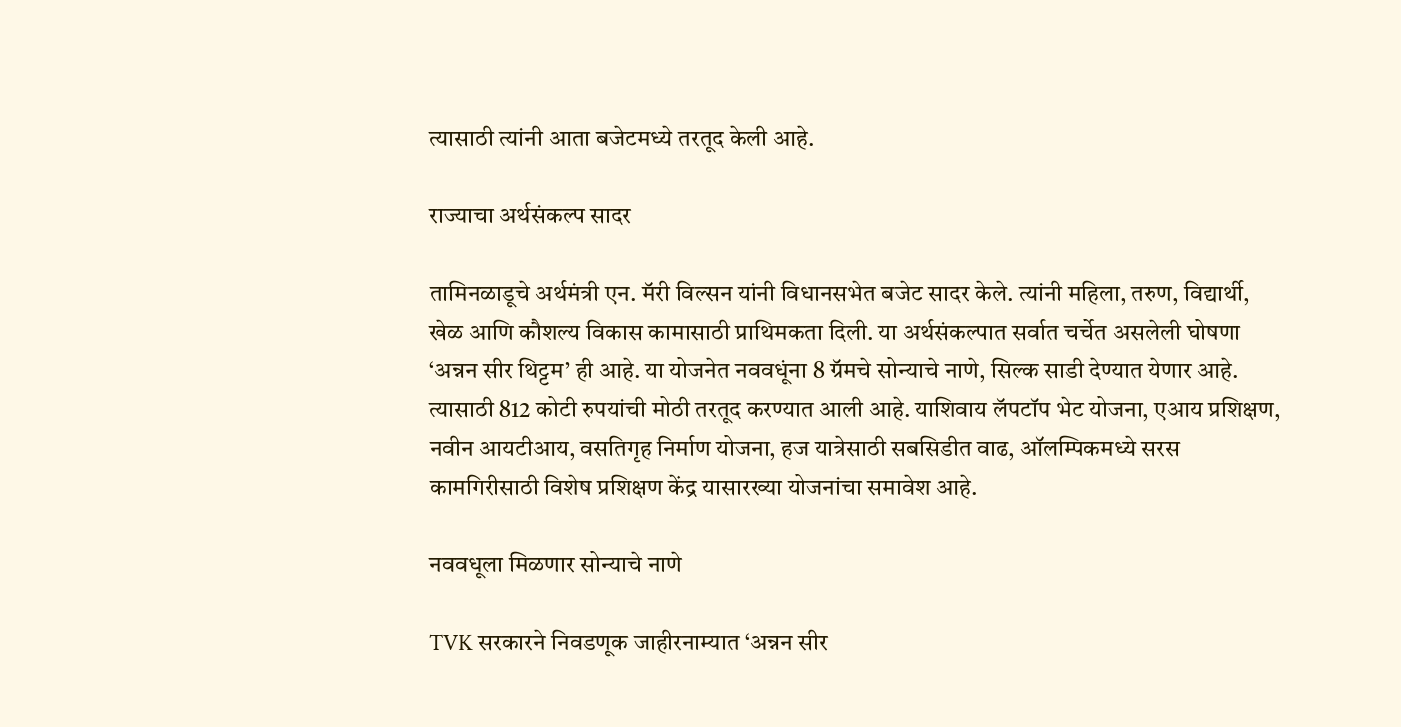त्यासाठी त्यांनी आता बजेटमध्ये तरतूद केली आहे.

राज्याचा अर्थसंकल्प सादर

तामिनळाडूचे अर्थमंत्री एन. मॅरी विल्सन यांनी विधानसभेत बजेट सादर केले. त्यांनी महिला, तरुण, विद्यार्थी, खेळ आणि कौशल्य विकास कामासाठी प्राथिमकता दिली. या अर्थसंकल्पात सर्वात चर्चेत असलेली घोषणा ‘अन्नन सीर थिट्टम’ ही आहे. या योजनेत नववधूंना 8 ग्रॅमचे सोन्याचे नाणे, सिल्क साडी देण्यात येणार आहे. त्यासाठी 812 कोटी रुपयांची मोठी तरतूद करण्यात आली आहे. याशिवाय लॅपटॉप भेट योजना, एआय प्रशिक्षण, नवीन आयटीआय, वसतिगृह निर्माण योजना, हज यात्रेसाठी सबसिडीत वाढ, ऑलम्पिकमध्ये सरस कामगिरीसाठी विशेष प्रशिक्षण केंद्र यासारख्या योजनांचा समावेश आहे.

नववधूला मिळणार सोन्याचे नाणे

TVK सरकारने निवडणूक जाहीरनाम्यात ‘अन्नन सीर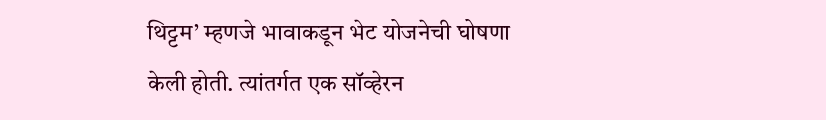थिट्टम’ म्हणजे भावाकडून भेट योजनेची घोषणा केली होती. त्यांतर्गत एक सॉव्हेरन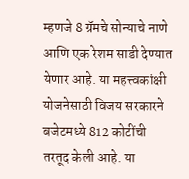म्हणजे 8 ग्रॅमचे सोन्याचे नाणे आणि एक रेशम साडी देण्यात येणार आहे. या महत्त्वकांक्षी योजनेसाठी विजय सरकारने बजेटमध्ये 812 कोटींची तरतूद केली आहे. या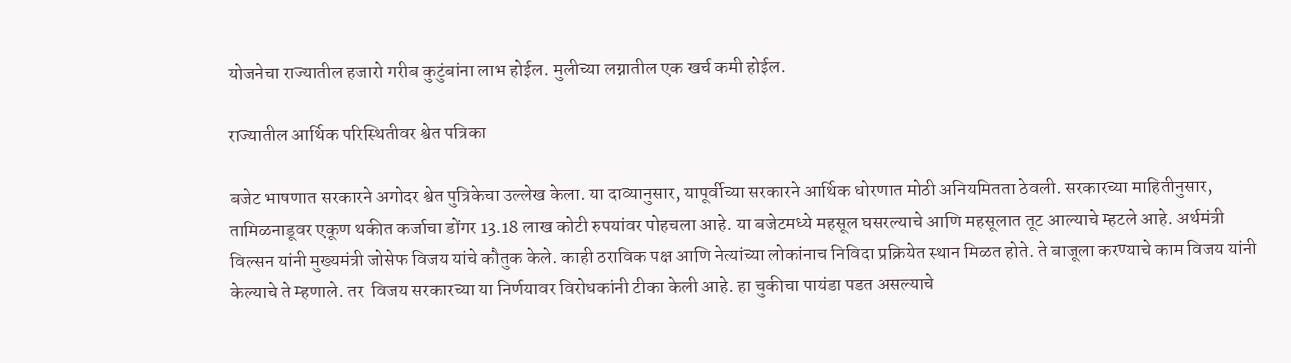योजनेचा राज्यातील हजारो गरीब कुटुंबांना लाभ होईल. मुलीच्या लग्नातील एक खर्च कमी होईल.

राज्यातील आर्थिक परिस्थितीवर श्वेत पत्रिका

बजेट भाषणात सरकारने अगोदर श्वेत पुत्रिकेचा उल्लेख केला. या दाव्यानुसार, यापूर्वीच्या सरकारने आर्थिक धोरणात मोठी अनियमितता ठेवली. सरकारच्या माहितीनुसार, तामिळनाडूवर एकूण थकीत कर्जाचा डोंगर 13.18 लाख कोटी रुपयांवर पोहचला आहे. या बजेटमध्ये महसूल घसरल्याचे आणि महसूलात तूट आल्याचे म्हटले आहे. अर्थमंत्री विल्सन यांनी मुख्यमंत्री जोसेफ विजय यांचे कौतुक केले. काही ठराविक पक्ष आणि नेत्यांच्या लोकांनाच निविदा प्रक्रियेत स्थान मिळत होते. ते बाजूला करण्याचे काम विजय यांनी केल्याचे ते म्हणाले. तर  विजय सरकारच्या या निर्णयावर विरोधकांनी टीका केली आहे. हा चुकीचा पायंडा पडत असल्याचे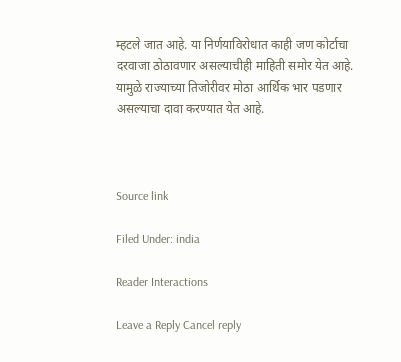म्हटले जात आहे. या निर्णयाविरोधात काही जण कोर्टाचा दरवाजा ठोठावणार असल्याचीही माहिती समोर येत आहे. यामुळे राज्याच्या तिजोरीवर मोठा आर्थिक भार पडणार असल्याचा दावा करण्यात येत आहे.



Source link

Filed Under: india

Reader Interactions

Leave a Reply Cancel reply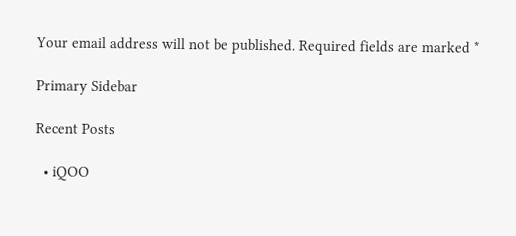Your email address will not be published. Required fields are marked *

Primary Sidebar

Recent Posts

  • iQOO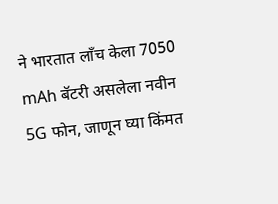ने भारतात लाँच केला 7050 mAh बॅटरी असलेला नवीन 5G फोन, जाणून घ्या किंमत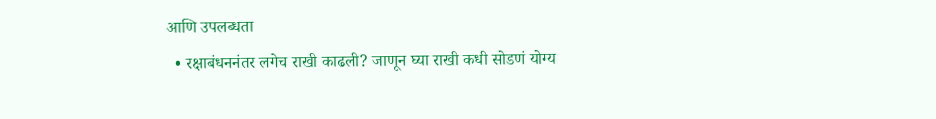आणि उपलब्धता
  • रक्षाबंधननंतर लगेच राखी काढली? जाणून घ्या राखी कधी सोडणं योग्य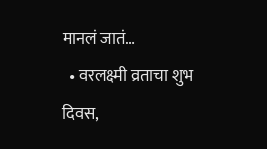मानलं जातं…
  • वरलक्ष्मी व्रताचा शुभ दिवस,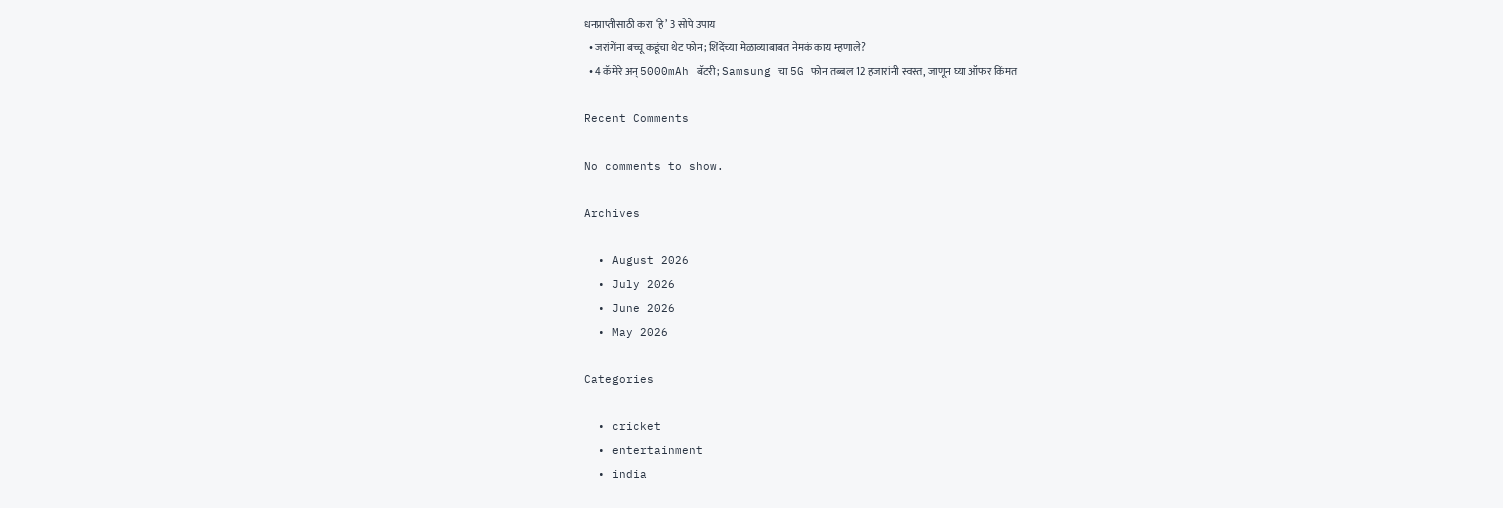धनप्राप्तीसाठी करा ‘हे’ 3 सोपे उपाय
  • जरांगेंना बच्चू कडूंचा थेट फोन; शिंदेंच्या मेळाव्याबाबत नेमकं काय म्हणाले?
  • 4 कॅमेरे अन् 5000mAh बॅटरी; Samsung चा 5G फोन तब्बल 12 हजारांनी स्वस्त, जाणून घ्या ऑफर किंमत

Recent Comments

No comments to show.

Archives

  • August 2026
  • July 2026
  • June 2026
  • May 2026

Categories

  • cricket
  • entertainment
  • india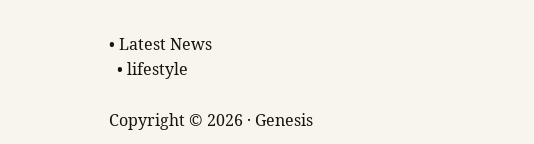• Latest News
  • lifestyle

Copyright © 2026 · Genesis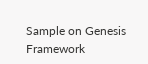Sample on Genesis Framework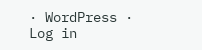· WordPress · Log in